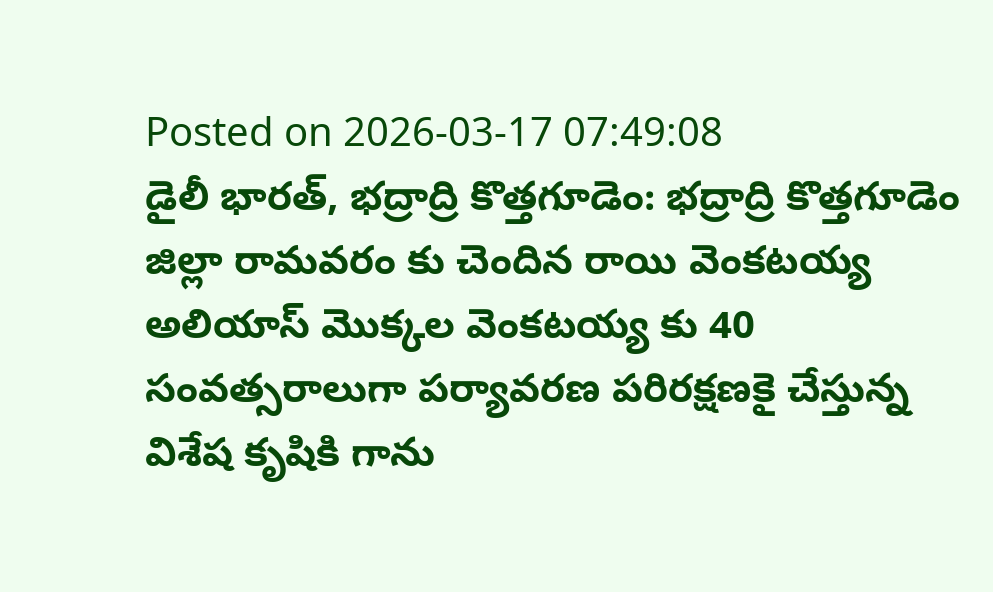Posted on 2026-03-17 07:49:08
డైలీ భారత్, భద్రాద్రి కొత్తగూడెం: భద్రాద్రి కొత్తగూడెం జిల్లా రామవరం కు చెందిన రాయి వెంకటయ్య అలియాస్ మొక్కల వెంకటయ్య కు 40 సంవత్సరాలుగా పర్యావరణ పరిరక్షణకై చేస్తున్న విశేష కృషికి గాను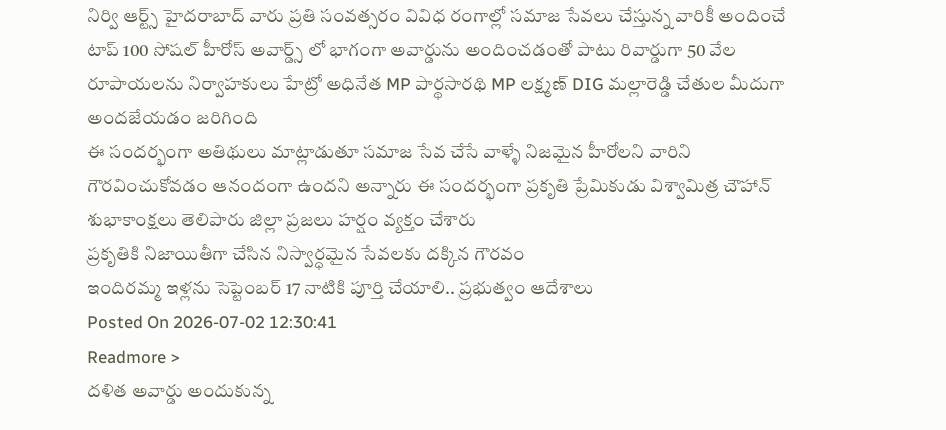నిర్వి ఆర్ట్స్ హైదరాబాద్ వారు ప్రతి సంవత్సరం వివిధ రంగాల్లో సమాజ సేవలు చేస్తున్న వారికీ అందించే టాప్ 100 సోషల్ హీరోస్ అవార్డ్స్ లో భాగంగా అవార్డును అందించడంతో పాటు రివార్డుగా 50 వేల రూపాయలను నిర్వాహకులు హేట్రో అధినేత MP పార్థసారథి MP లక్ష్మణ్ DIG మల్లారెడ్డి చేతుల మీదుగా అందజేయడం జరిగింది
ఈ సందర్భంగా అతిథులు మాట్లాడుతూ సమాజ సేవ చేసే వాళ్ళే నిజమైన హీరోలని వారిని గౌరవించుకోవడం ఆనందంగా ఉందని అన్నారు ఈ సందర్భంగా ప్రకృతి ప్రేమికుడు విశ్వామిత్ర చౌహాన్ శుభాకాంక్షలు తెలిపారు జిల్లా ప్రజలు హర్షం వ్యక్తం చేశారు
ప్రకృతికి నిజాయితీగా చేసిన నిస్వార్ధమైన సేవలకు దక్కిన గౌరవం
ఇందిరమ్మ ఇళ్లను సెప్టెంబర్ 17 నాటికి పూర్తి చేయాలి.. ప్రభుత్వం ఆదేశాలు
Posted On 2026-07-02 12:30:41
Readmore >
దళిత అవార్డు అందుకున్న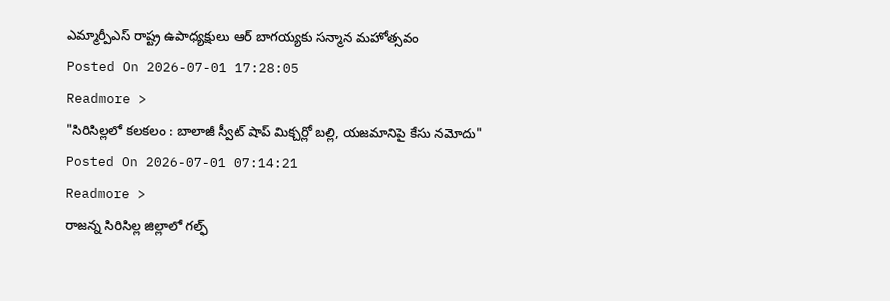ఎమ్మార్పీఎస్ రాష్ట్ర ఉపాధ్యక్షులు ఆర్ బాగయ్యకు సన్మాన మహోత్సవం
Posted On 2026-07-01 17:28:05
Readmore >
"సిరిసిల్లలో కలకలం : బాలాజీ స్వీట్ షాప్ మిక్చర్లో బల్లి, యజమానిపై కేసు నమోదు"
Posted On 2026-07-01 07:14:21
Readmore >
రాజన్న సిరిసిల్ల జిల్లాలో గల్ఫ్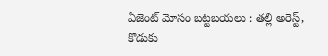ఏజెంట్ మోసం బట్టబయలు : తల్లి అరెస్ట్, కొడుకు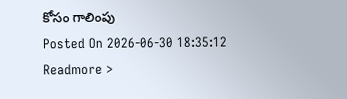కోసం గాలింపు
Posted On 2026-06-30 18:35:12
Readmore >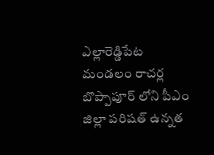ఎల్లారెడ్డిపేట మండలం రాచర్ల బొప్పాపూర్ లోని పీఎం జిల్లా పరిషత్ ఉన్నత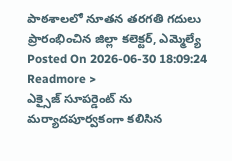పాఠశాలలో నూతన తరగతి గదులు ప్రారంభించిన జిల్లా కలెక్టర్, ఎమ్మెల్యే
Posted On 2026-06-30 18:09:24
Readmore >
ఎక్సైజ్ సూపర్డెంట్ ను మర్యాదపూర్వకంగా కలిసిన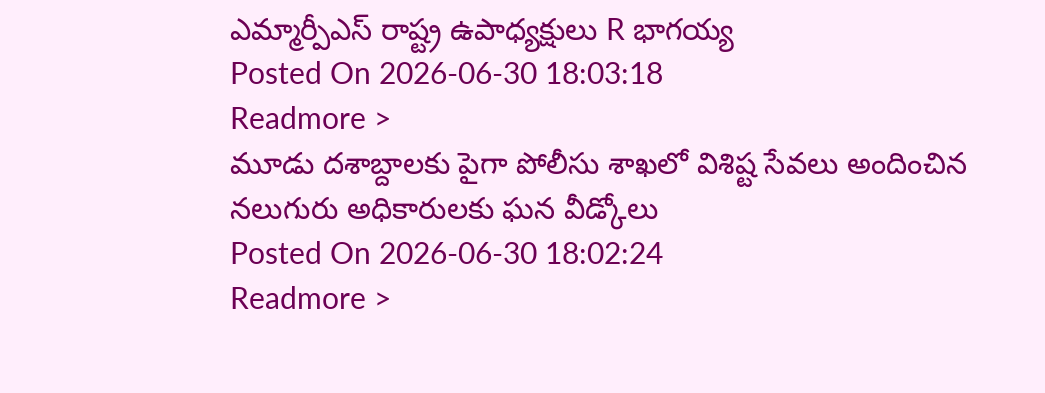ఎమ్మార్పీఎస్ రాష్ట్ర ఉపాధ్యక్షులు R భాగయ్య
Posted On 2026-06-30 18:03:18
Readmore >
మూడు దశాబ్దాలకు పైగా పోలీసు శాఖలో విశిష్ట సేవలు అందించిన నలుగురు అధికారులకు ఘన వీడ్కోలు
Posted On 2026-06-30 18:02:24
Readmore >